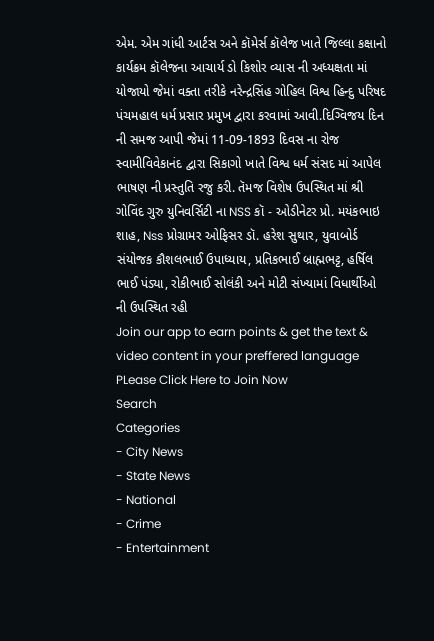એમ. એમ ગાંધી આર્ટસ અને કૉમેર્સ કૉલેજ ખાતે જિલ્લા કક્ષાનો કાર્યક્રમ કૉલેજના આચાર્ય ડો કિશોર વ્યાસ ની અધ્યક્ષતા માં યોજાયો જેમાં વક્તા તરીકે નરેન્દ્રસિંહ ગોહિલ વિશ્વ હિન્દુ પરિષદ પંચમહાલ ધર્મ પ્રસાર પ્રમુખ દ્વારા કરવામાં આવી.દિગ્વિજય દિન ની સમજ આપી જેમાં 11-09-1893 દિવસ ના રોજ સ્વામીવિવેકાનંદ દ્વારા સિકાગો ખાતે વિશ્વ ધર્મ સંસદ માં આપેલ ભાષણ ની પ્રસ્તુતિ રજુ કરી. તૅમજ વિશેષ ઉપસ્થિત માં શ્રી ગોવિંદ ગુરુ યુનિવર્સિટી ના NSS કૉ - ઓડીનેટર પ્રો. મયંકભાઇ શાહ, Nss પ્રોગ્રામર ઓફિસર ડૉ. હરેશ સુથાર, યુવાબોર્ડ સંયોજક કૌશલભાઈ ઉપાધ્યાય, પ્રતિકભાઈ બ્રાહ્મભટ્ટ, હર્ષિલ ભાઈ પંડ્યા, રોકીભાઈ સોલંકી અને મોટી સંખ્યામાં વિધાર્થીઓ ની ઉપસ્થિત રહી
Join our app to earn points & get the text & video content in your preffered language
PLease Click Here to Join Now
Search
Categories
- City News
- State News
- National
- Crime
- Entertainment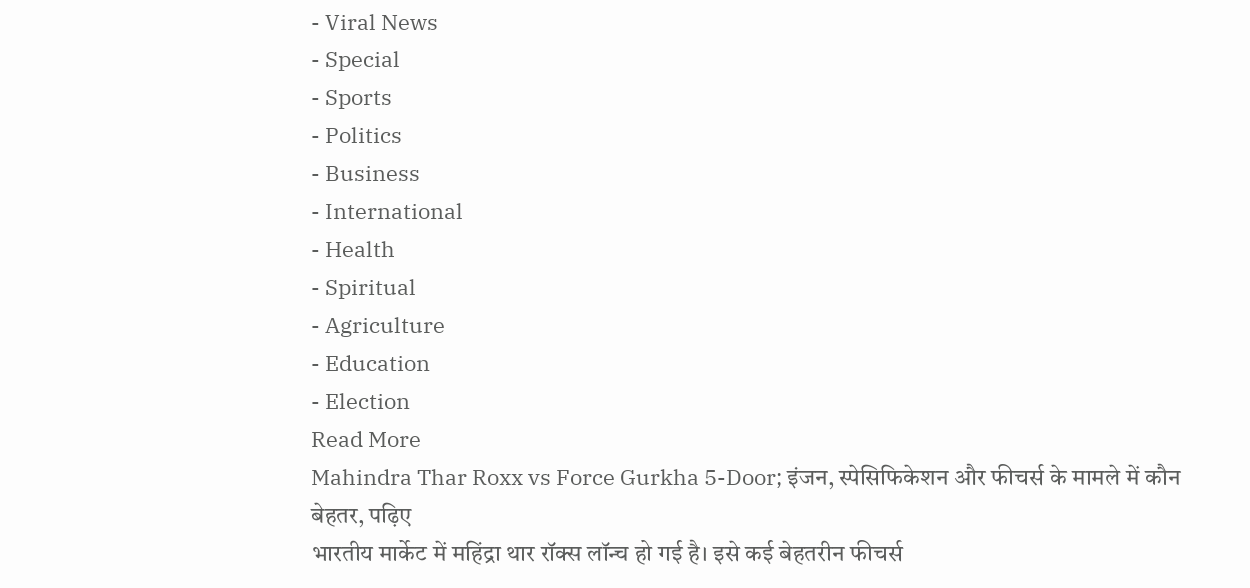- Viral News
- Special
- Sports
- Politics
- Business
- International
- Health
- Spiritual
- Agriculture
- Education
- Election
Read More
Mahindra Thar Roxx vs Force Gurkha 5-Door; इंजन, स्पेसिफिकेशन और फीचर्स के मामले में कौन बेहतर, पढ़िए
भारतीय मार्केट में महिंद्रा थार रॉक्स लॉन्च हो गई है। इसे कई बेहतरीन फीचर्स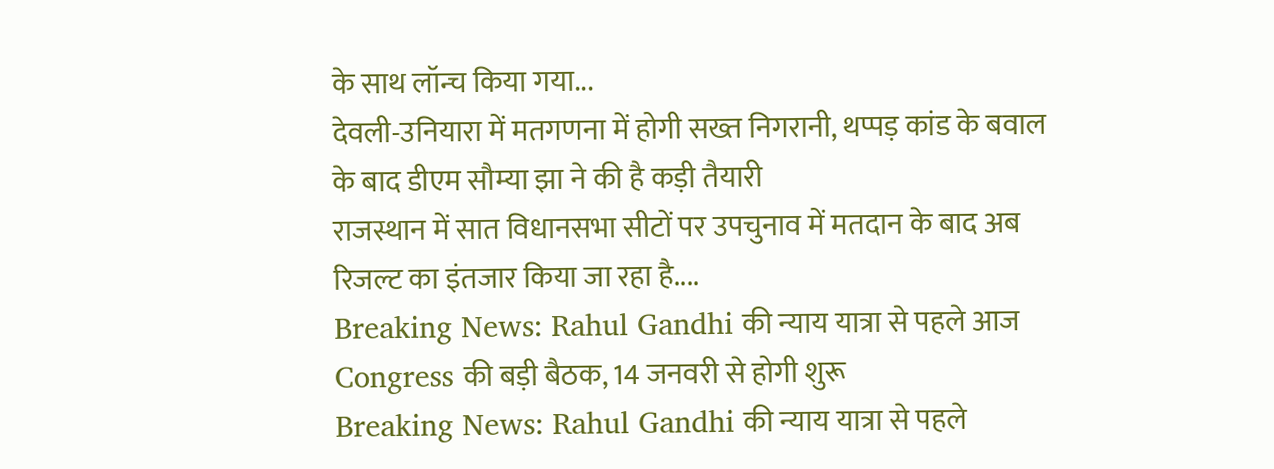के साथ लॉन्च किया गया...
देवली-उनियारा में मतगणना में होगी सख्त निगरानी, थप्पड़ कांड के बवाल के बाद डीएम सौम्या झा ने की है कड़ी तैयारी
राजस्थान में सात विधानसभा सीटों पर उपचुनाव में मतदान के बाद अब रिजल्ट का इंतजार किया जा रहा है....
Breaking News: Rahul Gandhi की न्याय यात्रा से पहले आज Congress की बड़ी बैठक, 14 जनवरी से होगी शुरू
Breaking News: Rahul Gandhi की न्याय यात्रा से पहले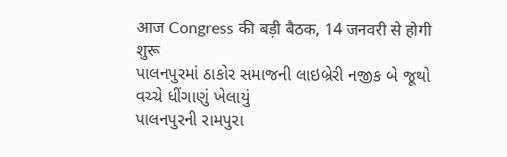आज Congress की बड़ी बैठक, 14 जनवरी से होगी शुरू
પાલનપુરમાં ઠાકોર સમાજની લાઇબ્રેરી નજીક બે જૂથો વચ્ચે ધીંગાણું ખેલાયું
પાલનપુરની રામપુરા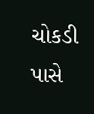ચોકડી પાસે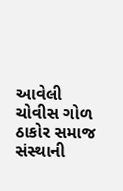આવેલી ચોવીસ ગોળ ઠાકોર સમાજ સંસ્થાની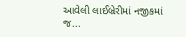આવેલી લાઈબ્રેરીમાં નજીકમાં જ...